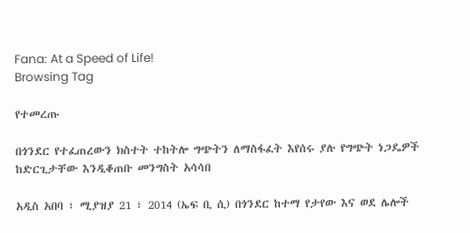Fana: At a Speed of Life!
Browsing Tag

የተመረጡ

በጎንደር የተፈጠረውን ክስተት ተከትሎ ግጭትን ለማስፋፈት እየሰሩ ያሉ የግጭት ነጋዴዎች ከድርጊታቸው እንዲቆጠቡ መንግስት አሳሳበ

አዲስ አበባ ፣ ሚያዝያ 21 ፣ 2014 (ኤፍ ቢ ሲ) በጎንደር ከተማ የታየው እና ወደ ሌሎች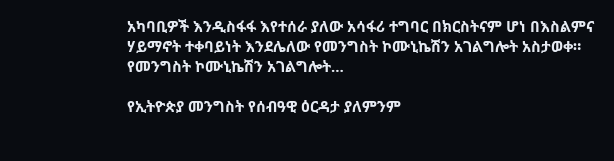አካባቢዎች እንዲስፋፋ እየተሰራ ያለው አሳፋሪ ተግባር በክርስትናም ሆነ በእስልምና ሃይማኖት ተቀባይነት እንደሌለው የመንግስት ኮሙኒኬሽን አገልግሎት አስታወቀ። የመንግስት ኮሙኒኬሽን አገልግሎት…

የኢትዮጵያ መንግስት የሰብዓዊ ዕርዳታ ያለምንም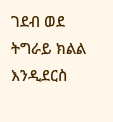ገደብ ወደ ትግራይ ክልል እንዲደርስ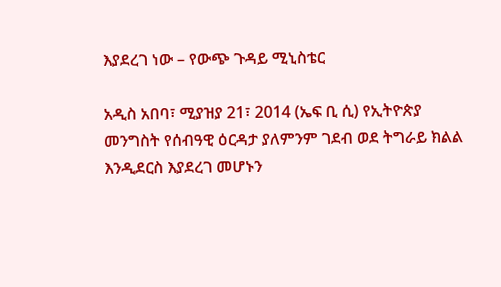እያደረገ ነው – የውጭ ጉዳይ ሚኒስቴር

አዲስ አበባ፣ ሚያዝያ 21፣ 2014 (ኤፍ ቢ ሲ) የኢትዮጵያ መንግስት የሰብዓዊ ዕርዳታ ያለምንም ገደብ ወደ ትግራይ ክልል እንዲደርስ እያደረገ መሆኑን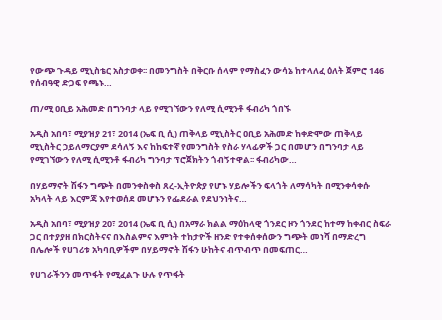የውጭ ጉዳይ ሚኒስቴር አስታወቀ፡፡ በመንግስት በቅርቡ ሰላም የማስፈን ውሳኔ ከተላለፈ ዕለት ጀምሮ 146 የሰብዓዊ ድጋፍ የጫኑ…

ጠ/ሚ ዐቢይ አሕመድ በግንባታ ላይ የሚገኘውን የለሚ ሲሚንቶ ፋብሪካ ጎበኙ

አዲስ አበባ፣ ሚያዝያ 21፣ 2014 (ኤፍ ቢ ሲ) ጠቅላይ ሚኒስትር ዐቢይ አሕመድ ከቀድሞው ጠቅላይ ሚኒስትር ኃይለማርያም ደሳለኝ እና ከከፍተኛ የመንግስት የስራ ሃላፊዎች ጋር በመሆን በግንባታ ላይ የሚገኘውን የለሚ ሲሚንቶ ፋብሪካ ግንባታ ፕሮጀክትን ጎብኝተዋል፡፡ ፋብሪካው…

በሃይማኖት ሽፋን ግጭት በመንቀስቀስ ጸረ-ኢትዮጵያ የሆኑ ሃይሎችን ፍላጎት ለማሳካት በሚንቀሳቀሱ አካላት ላይ እርምጃ እየተወሰደ መሆኑን የፌደራል የደህንነትና…

አዲስ አበባ፣ ሚያዝያ 20፣ 2014 (ኤፍ ቢ ሲ) በአማራ ክልል ማዕከላዊ ጎንደር ዞን ጎንደር ከተማ ከቀብር ስፍራ ጋር በተያያዘ በክርስትናና በእስልምና እምነት ተከታዮች ዘንድ የተቀሰቀሰውን ግጭት መነሻ በማድረግ በሌሎች የሀገሪቱ አካባቢዎችም በሃይማኖት ሽፋን ሁከትና ብጥብጥ በመፍጠር…

የሀገራችንን መጥፋት የሚፈልጉ ሁሉ የጥፋት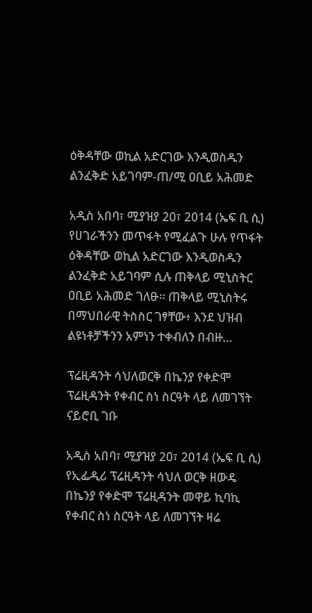ዕቅዳቸው ወኪል አድርገው እንዲወስዱን ልንፈቅድ አይገባም-ጠ/ሚ ዐቢይ አሕመድ

አዲስ አበባ፣ ሚያዝያ 20፣ 2014 (ኤፍ ቢ ሲ) የሀገራችንን መጥፋት የሚፈልጉ ሁሉ የጥፋት ዕቅዳቸው ወኪል አድርገው እንዲወስዱን ልንፈቅድ አይገባም ሲሉ ጠቅላይ ሚኒስትር ዐቢይ አሕመድ ገለፁ፡፡ ጠቅላይ ሚኒስትሩ በማህበራዊ ትስስር ገፃቸው፥ እንደ ህዝብ ልዩነቶቻችንን አምነን ተቀብለን በብዙ…

ፕሬዚዳንት ሳህለወርቅ በኬንያ የቀድሞ ፕሬዚዳንት የቀብር ስነ ስርዓት ላይ ለመገኘት ናይሮቢ ገቡ

አዲስ አበባ፣ ሚያዝያ 20፣ 2014 (ኤፍ ቢ ሲ) የኢፌዲሪ ፕሬዚዳንት ሳህለ ወርቅ ዘውዴ በኬንያ የቀድሞ ፕሬዚዳንት መዋይ ኪባኪ የቀብር ስነ ስርዓት ላይ ለመገኘት ዛሬ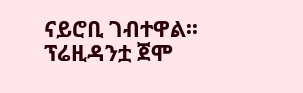ናይሮቢ ገብተዋል፡፡ ፕሬዚዳንቷ ጀሞ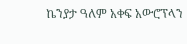ኬንያታ ዓለም አቀፍ አውሮፕላን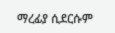ማረፊያ ሲደርሱም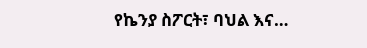የኬንያ ስፖርት፣ ባህል እና…